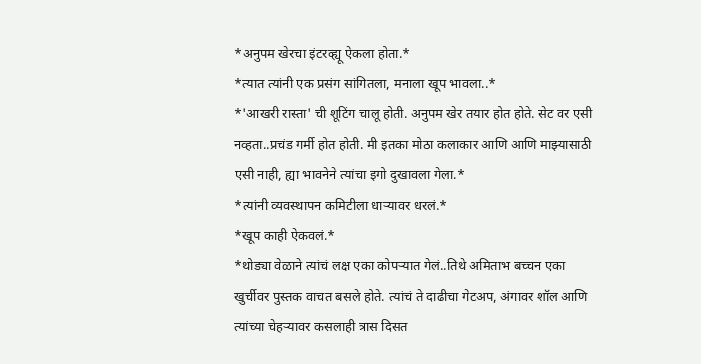*अनुपम खेरचा इंटरव्ह्यू ऐकला होता.*
*त्यात त्यांनी एक प्रसंग सांगितला, मनाला खूप भावला..*
*'आखरी रास्ता' ची शूटिंग चालू होती. अनुपम खेर तयार होत होते. सेट वर एसी नव्हता..प्रचंड गर्मी होत होती. मी इतका मोठा कलाकार आणि आणि माझ्यासाठी एसी नाही, ह्या भावनेने त्यांचा इगो दुखावला गेला.*
*त्यांनी व्यवस्थापन कमिटीला धाऱ्यावर धरलं.*
*खूप काही ऐकवलं.*
*थोड्या वेळाने त्यांचं लक्ष एका कोपऱ्यात गेलं..तिथे अमिताभ बच्चन एका खुर्चीवर पुस्तक वाचत बसले होते. त्यांचं ते दाढीचा गेटअप, अंगावर शॉल आणि त्यांच्या चेहऱ्यावर कसलाही त्रास दिसत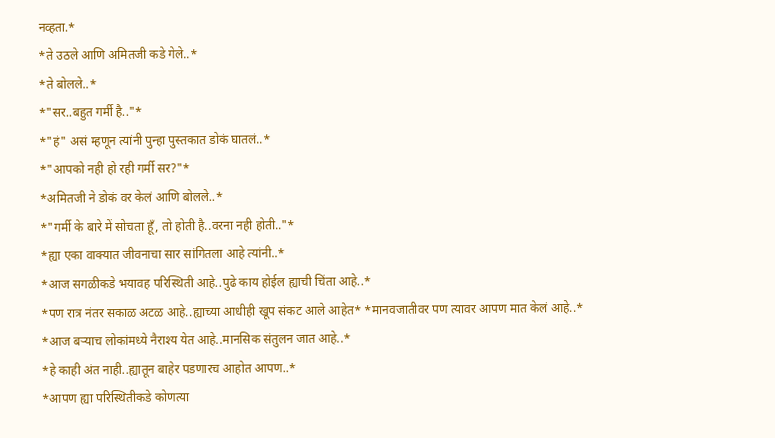नव्हता.*
*ते उठले आणि अमितजी कडे गेले..*
*ते बोलले..*
*"सर..बहुत गर्मी है.."*
*"हं" असं म्हणून त्यांनी पुन्हा पुस्तकात डोकं घातलं..*
*"आपको नही हो रही गर्मी सर?"*
*अमितजी ने डोकं वर केलं आणि बोलले..*
*"गर्मी के बारे में सोचता हूँ, तो होती है..वरना नही होती.."*
*ह्या एका वाक्यात जीवनाचा सार सांगितला आहे त्यांनी..*
*आज सगळीकडे भयावह परिस्थिती आहे..पुढे काय होईल ह्याची चिंता आहे..*
*पण रात्र नंतर सकाळ अटळ आहे..ह्याच्या आधीही खूप संकट आले आहेत* *मानवजातीवर पण त्यावर आपण मात केलं आहे..*
*आज बऱ्याच लोकांमध्ये नैराश्य येत आहे..मानसिक संतुलन जात आहे..*
*हे काही अंत नाही..ह्यातून बाहेर पडणारच आहोत आपण..*
*आपण ह्या परिस्थितीकडे कोणत्या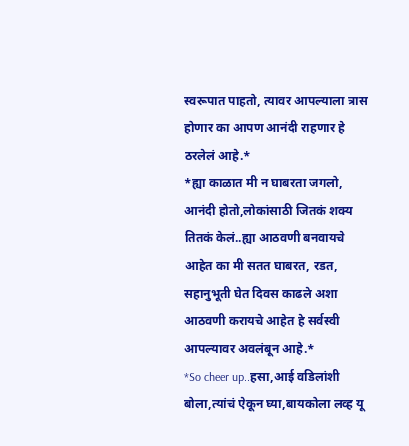स्वरूपात पाहतो, त्यावर आपल्याला त्रास होणार का आपण आनंदी राहणार हे ठरलेलं आहे.*
*ह्या काळात मी न घाबरता जगलो, आनंदी होतो,लोकांसाठी जितकं शक्य तितकं केलं..ह्या आठवणी बनवायचे आहेत का मी सतत घाबरत, रडत, सहानुभूती घेत दिवस काढले अशा आठवणी करायचे आहेत हे सर्वस्वी आपल्यावर अवलंबून आहे.*
*So cheer up..हसा,आई वडिलांशी बोला,त्यांचं ऐकून घ्या,बायकोला लव्ह यू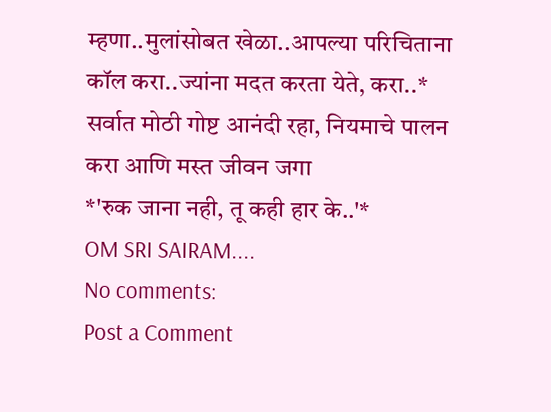म्हणा..मुलांसोबत खेळा..आपल्या परिचिताना कॉल करा..ज्यांना मदत करता येते, करा..*
सर्वात मोठी गोष्ट आनंदी रहा, नियमाचे पालन करा आणि मस्त जीवन जगा
*'रुक जाना नही, तू कही हार के..'*
OM SRI SAIRAM....
No comments:
Post a Comment